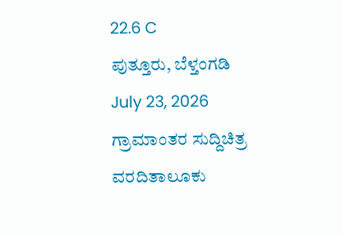22.6 C
ಪುತ್ತೂರು, ಬೆಳ್ತಂಗಡಿ
July 23, 2026
ಗ್ರಾಮಾಂತರ ಸುದ್ದಿಚಿತ್ರ ವರದಿತಾಲೂಕು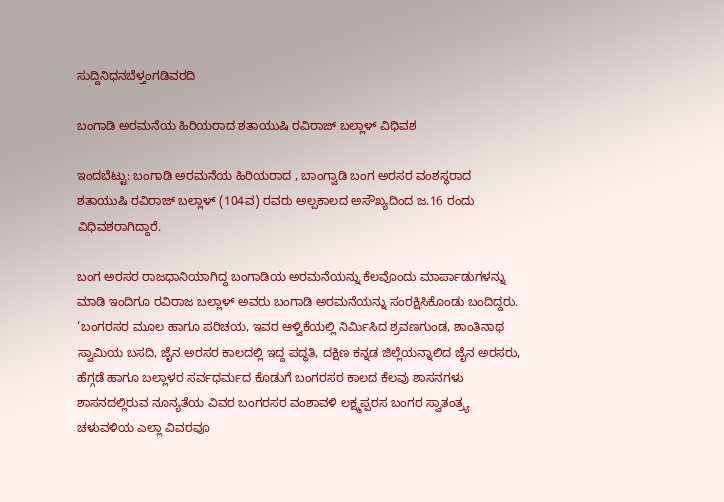ಸುದ್ದಿನಿಧನಬೆಳ್ತಂಗಡಿವರದಿ

ಬಂಗಾಡಿ ಅರಮನೆಯ ಹಿರಿಯರಾದ ಶತಾಯುಷಿ ರವಿರಾಜ್ ಬಲ್ಲಾಳ್ ವಿಧಿವಶ

ಇಂದಬೆಟ್ಟು: ಬಂಗಾಡಿ ಅರಮನೆಯ ಹಿರಿಯರಾದ , ಬಾಂಗ್ವಾಡಿ ಬಂಗ ಅರಸರ ವಂಶಸ್ಥರಾದ ಶತಾಯುಷಿ ರವಿರಾಜ್ ಬಲ್ಲಾಳ್ (104ವ) ರವರು ಅಲ್ಪಕಾಲದ ಅಸೌಖ್ಯದಿಂದ ಜ.16 ರಂದು ವಿಧಿವಶರಾಗಿದ್ದಾರೆ.

ಬಂಗ ಅರಸರ ರಾಜಧಾನಿಯಾಗಿದ್ದ ಬಂಗಾಡಿಯ ಅರಮನೆಯನ್ನು ಕೆಲವೊಂದು ಮಾರ್ಪಾಡುಗಳನ್ನು ಮಾಡಿ ಇಂದಿಗೂ ರವಿರಾಜ ಬಲ್ಲಾಳ್ ಅವರು ಬಂಗಾಡಿ ಅರಮನೆಯನ್ನು ಸಂರಕ್ಷಿಸಿಕೊಂಡು ಬಂದಿದ್ದರು. ‘ಬಂಗರಸರ ಮೂಲ ಹಾಗೂ ಪರಿಚಯ, ಇವರ ಆಳ್ವಿಕೆಯಲ್ಲಿ ನಿರ್ಮಿಸಿದ ಶ್ರವಣಗುಂಡ, ಶಾಂತಿನಾಥ ಸ್ವಾಮಿಯ ಬಸದಿ, ಜೈನ ಅರಸರ ಕಾಲದಲ್ಲಿ ಇದ್ದ ಪದ್ಧತಿ, ದಕ್ಷಿಣ ಕನ್ನಡ ಜಿಲ್ಲೆಯನ್ನಾಲಿದ ಜೈನ ಅರಸರು, ಹೆಗ್ಗಡೆ ಹಾಗೂ ಬಲ್ಲಾಳರ ಸರ್ವಧರ್ಮದ ಕೊಡುಗೆ ಬಂಗರಸರ ಕಾಲದ ಕೆಲವು ಶಾಸನಗಳು ಶಾಸನದಲ್ಲಿರುವ ನೂನ್ಯತೆಯ ವಿವರ ಬಂಗರಸರ ವಂಶಾವಳಿ ಲಕ್ಷ್ಮಪ್ಪರಸ ಬಂಗರ ಸ್ವಾತಂತ್ರ್ಯ ಚಳುವಳಿಯ ಎಲ್ಲಾ ವಿವರವೂ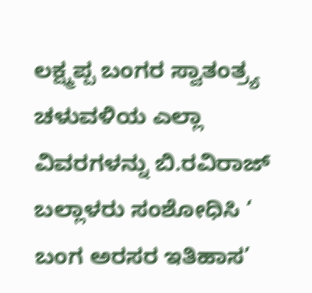ಲಕ್ಷ್ಮಪ್ಪ ಬಂಗರ ಸ್ವಾತಂತ್ರ್ಯ ಚಳುವಳಿಯ ಎಲ್ಲಾ ವಿವರಗಳನ್ನು ಬಿ.ರವಿರಾಜ್ ಬಲ್ಲಾಳರು ಸಂಶೋಧಿಸಿ ‘ ಬಂಗ ಅರಸರ ಇತಿಹಾಸ’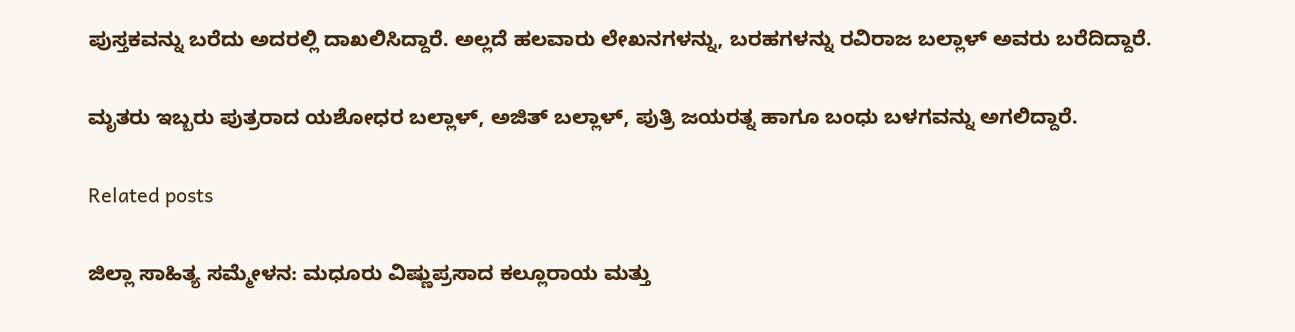ಪುಸ್ತಕವನ್ನು ಬರೆದು ಅದರಲ್ಲಿ ದಾಖಲಿಸಿದ್ದಾರೆ. ಅಲ್ಲದೆ ಹಲವಾರು ಲೇಖನಗಳನ್ನು, ಬರಹಗಳನ್ನು ರವಿರಾಜ ಬಲ್ಲಾಳ್ ಅವರು ಬರೆದಿದ್ದಾರೆ.

ಮೃತರು ಇಬ್ಬರು ಪುತ್ರರಾದ ಯಶೋಧರ ಬಲ್ಲಾಳ್, ಅಜಿತ್ ಬಲ್ಲಾಳ್, ಪುತ್ರಿ ಜಯರತ್ನ ಹಾಗೂ ಬಂಧು ಬಳಗವನ್ನು ಅಗಲಿದ್ದಾರೆ.

Related posts

ಜಿಲ್ಲಾ ಸಾಹಿತ್ಯ ಸಮ್ಮೇಳನ: ಮಧೂರು ವಿಷ್ಣುಪ್ರಸಾದ ಕಲ್ಲೂರಾಯ ಮತ್ತು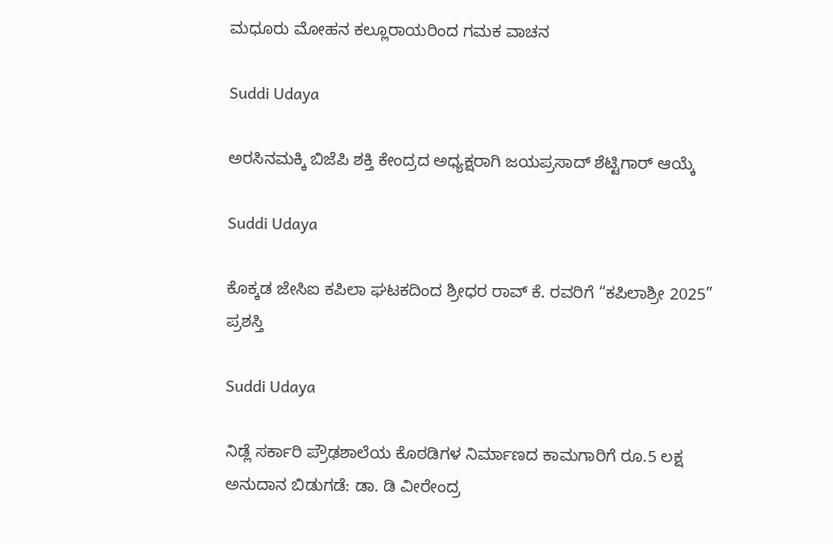ಮಧೂರು ಮೋಹನ ಕಲ್ಲೂರಾಯರಿಂದ ಗಮಕ ವಾಚನ

Suddi Udaya

ಅರಸಿನಮಕ್ಕಿ ಬಿಜೆಪಿ ಶಕ್ತಿ ಕೇಂದ್ರದ ಅಧ್ಯಕ್ಷರಾಗಿ ಜಯಪ್ರಸಾದ್ ಶೆಟ್ಟಿಗಾರ್ ಆಯ್ಕೆ

Suddi Udaya

ಕೊಕ್ಕಡ ಜೇಸಿಐ ಕಪಿಲಾ ಘಟಕದಿಂದ ಶ್ರೀಧರ ರಾವ್ ಕೆ. ರವರಿಗೆ “ಕಪಿಲಾಶ್ರೀ 2025” ಪ್ರಶಸ್ತಿ

Suddi Udaya

ನಿಡ್ಲೆ ಸರ್ಕಾರಿ ಪ್ರೌಢಶಾಲೆಯ ಕೊಠಡಿಗಳ ನಿರ್ಮಾಣದ ಕಾಮಗಾರಿಗೆ ರೂ.5 ಲಕ್ಷ ಅನುದಾನ ಬಿಡುಗಡೆ: ಡಾ. ಡಿ ವೀರೇಂದ್ರ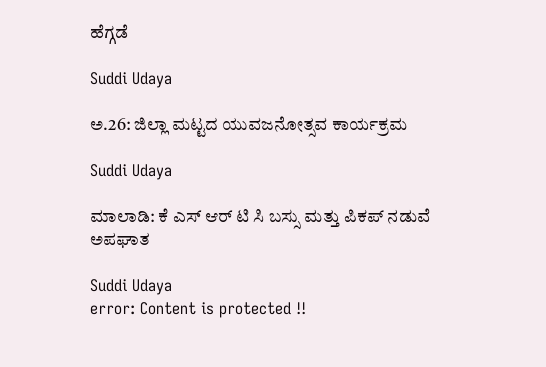ಹೆಗ್ಗಡೆ

Suddi Udaya

ಅ.26: ಜಿಲ್ಲಾ ಮಟ್ಟದ ಯುವಜನೋತ್ಸವ ಕಾರ್ಯಕ್ರಮ

Suddi Udaya

ಮಾಲಾಡಿ: ಕೆ ಎಸ್ ಆರ್ ಟಿ ಸಿ ಬಸ್ಸು ಮತ್ತು ಪಿಕಪ್ ನಡುವೆ ಅಪಘಾತ

Suddi Udaya
error: Content is protected !!